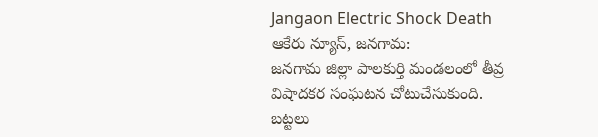Jangaon Electric Shock Death
ఆకేరు న్యూస్, జనగామ:
జనగామ జిల్లా పాలకుర్తి మండలంలో తీవ్ర విషాదకర సంఘటన చోటుచేసుకుంది. బట్టలు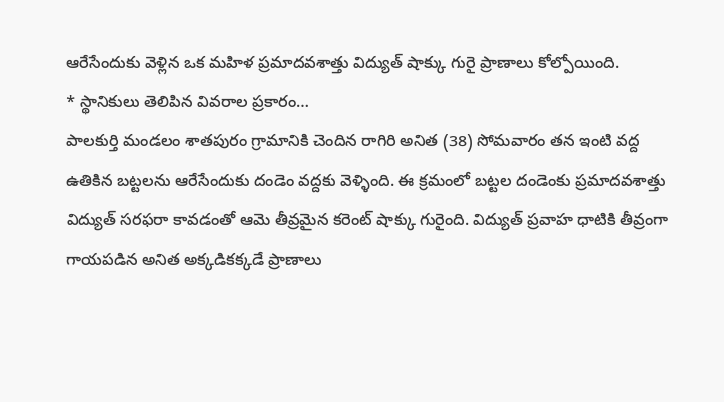ఆరేసేందుకు వెళ్లిన ఒక మహిళ ప్రమాదవశాత్తు విద్యుత్ షాక్కు గురై ప్రాణాలు కోల్పోయింది.
* స్థానికులు తెలిపిన వివరాల ప్రకారం…
పాలకుర్తి మండలం శాతపురం గ్రామానికి చెందిన రాగిరి అనిత (38) సోమవారం తన ఇంటి వద్ద ఉతికిన బట్టలను ఆరేసేందుకు దండెం వద్దకు వెళ్ళింది. ఈ క్రమంలో బట్టల దండెంకు ప్రమాదవశాత్తు విద్యుత్ సరఫరా కావడంతో ఆమె తీవ్రమైన కరెంట్ షాక్కు గురైంది. విద్యుత్ ప్రవాహ ధాటికి తీవ్రంగా గాయపడిన అనిత అక్కడికక్కడే ప్రాణాలు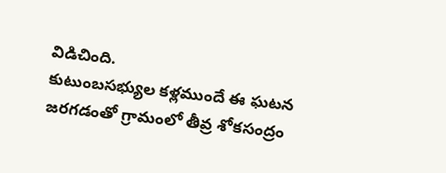విడిచింది.
కుటుంబసభ్యుల కళ్లముందే ఈ ఘటన జరగడంతో గ్రామంలో తీవ్ర శోకసంద్రం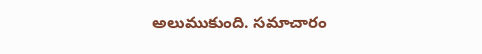అలుముకుంది. సమాచారం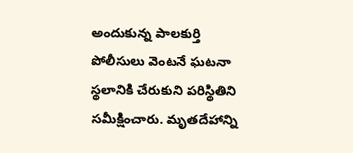అందుకున్న పాలకుర్తి పోలీసులు వెంటనే ఘటనా స్థలానికి చేరుకుని పరిస్థితిని సమీక్షించారు. మృతదేహాన్ని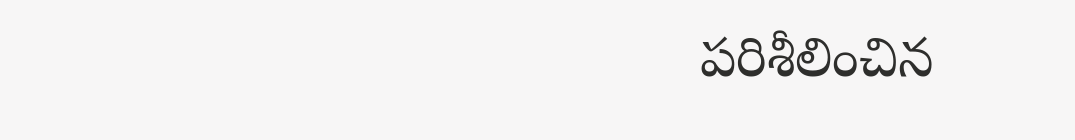పరిశీలించిన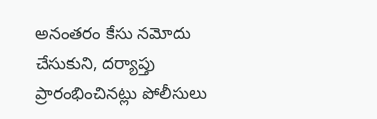అనంతరం కేసు నమోదు చేసుకుని, దర్యాప్తు ప్రారంభించినట్లు పోలీసులు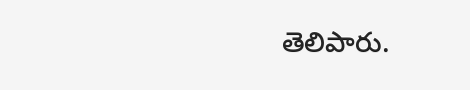తెలిపారు.